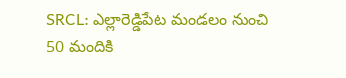SRCL: ఎల్లారెడ్డిపేట మండలం నుంచి 50 మందికి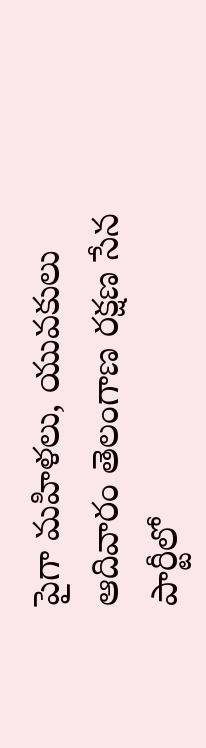పైగా మహిళలు, యువకులు ఆదివారం తెలంగాణ రక్షణ సేన పార్టీలో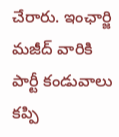చేరారు. ఇంఛార్జి మజీద్ వారికి పార్టీ కండువాలు కప్పి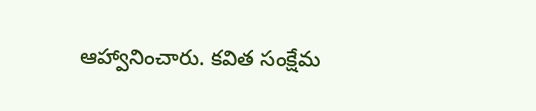ఆహ్వానించారు. కవిత సంక్షేమ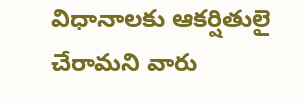విధానాలకు ఆకర్షితులై చేరామని వారు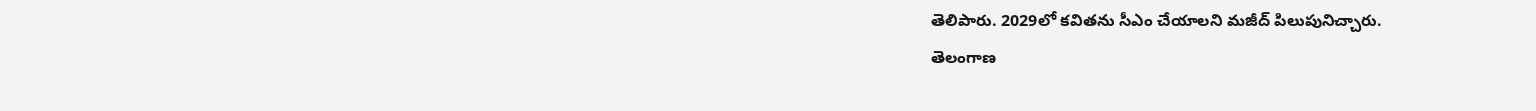తెలిపారు. 2029లో కవితను సీఎం చేయాలని మజీద్ పిలుపునిచ్చారు.
తెలంగాణ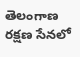తెలంగాణ రక్షణ సేనలో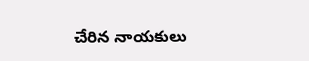చేరిన నాయకులు